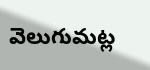వెలుగుమట్ల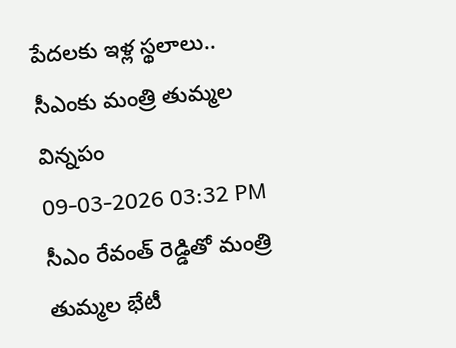పేదలకు ఇళ్ల స్థలాలు.. సీఎంకు మంత్రి తుమ్మల విన్నపం
09-03-2026 03:32 PM
సీఎం రేవంత్ రెడ్డితో మంత్రి తుమ్మల భేటీ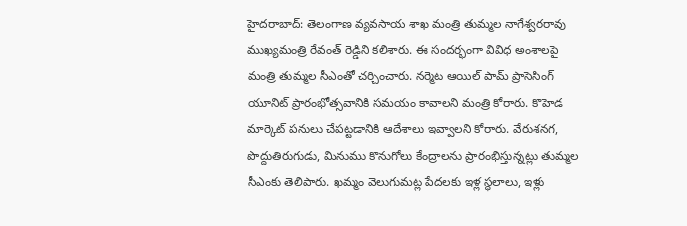హైదరాబాద్: తెలంగాణ వ్యవసాయ శాఖ మంత్రి తుమ్మల నాగేశ్వరరావు ముఖ్యమంత్రి రేవంత్ రెడ్డిని కలిశారు. ఈ సందర్భంగా వివిధ అంశాలపై మంత్రి తుమ్మల సీఎంతో చర్చించారు. నర్మెట ఆయిల్ పామ్ ప్రాసెసింగ్ యూనిట్ ప్రారంభోత్సవానికి సమయం కావాలని మంత్రి కోరారు. కొహెడ మార్కెట్ పనులు చేపట్టడానికి ఆదేశాలు ఇవ్వాలని కోరారు. వేరుశనగ, పొద్దుతిరుగుడు, మినుము కొనుగోలు కేంద్రాలను ప్రారంభిస్తున్నట్లు తుమ్మల సీఎంకు తెలిపారు. ఖమ్మం వెలుగుమట్ల పేదలకు ఇళ్ల స్థలాలు, ఇళ్లు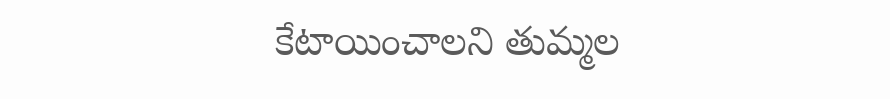కేటాయించాలని తుమ్మల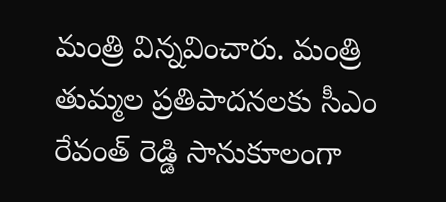మంత్రి విన్నవించారు. మంత్రి తుమ్మల ప్రతిపాదనలకు సీఎం రేవంత్ రెడ్డి సానుకూలంగా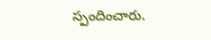స్పందించారు.